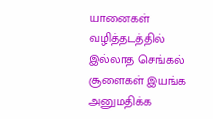யானைகள் வழித்தடத்தில் இல்லாத செங்கல் சூளைகள் இயங்க அனுமதிக்க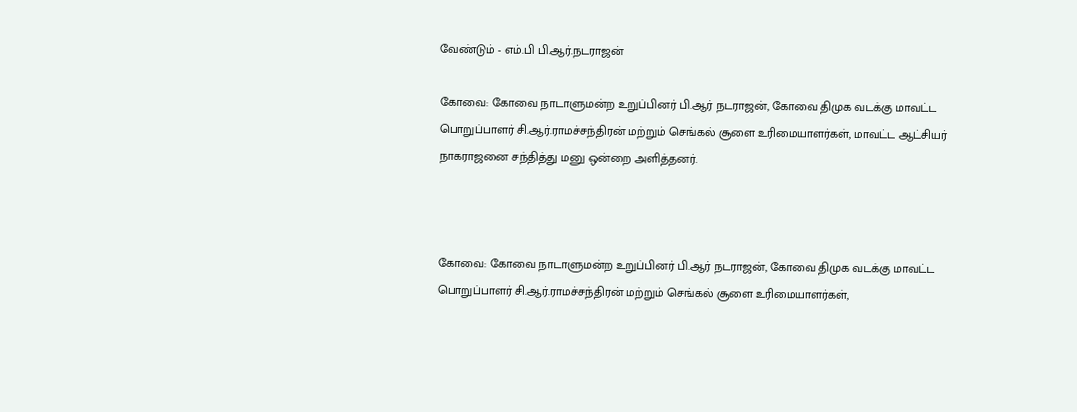வேண்டும் - எம்.பி பி.ஆர்.நடராஜன்

கோவை: கோவை நாடாளுமன்ற உறுப்பினர் பி.ஆர் நடராஜன், கோவை திமுக வடக்கு மாவட்ட பொறுப்பாளர் சி.ஆர்.ராமச்சந்திரன் மற்றும் செங்கல் சூளை உரிமையாளர்கள், மாவட்ட ஆட்சியர் நாகராஜனை சந்தித்து மனு ஒன்றை அளித்தனர்.



கோவை: கோவை நாடாளுமன்ற உறுப்பினர் பி.ஆர் நடராஜன், கோவை திமுக வடக்கு மாவட்ட பொறுப்பாளர் சி.ஆர்.ராமச்சந்திரன் மற்றும் செங்கல் சூளை உரிமையாளர்கள்,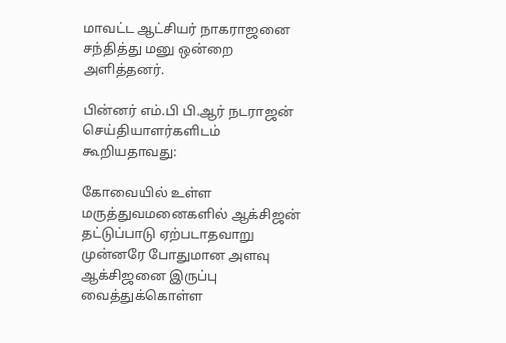மாவட்ட ஆட்சியர் நாகராஜனை சந்தித்து மனு ஒன்றை அளித்தனர்.

பின்னர் எம்.பி பி.ஆர் நடராஜன் செய்தியாளர்களிடம் கூறியதாவது:

கோவையில் உள்ள மருத்துவமனைகளில் ஆக்சிஜன் தட்டுப்பாடு ஏற்படாதவாறு முன்னரே போதுமான அளவு ஆக்சிஜனை இருப்பு வைத்துக்கொள்ள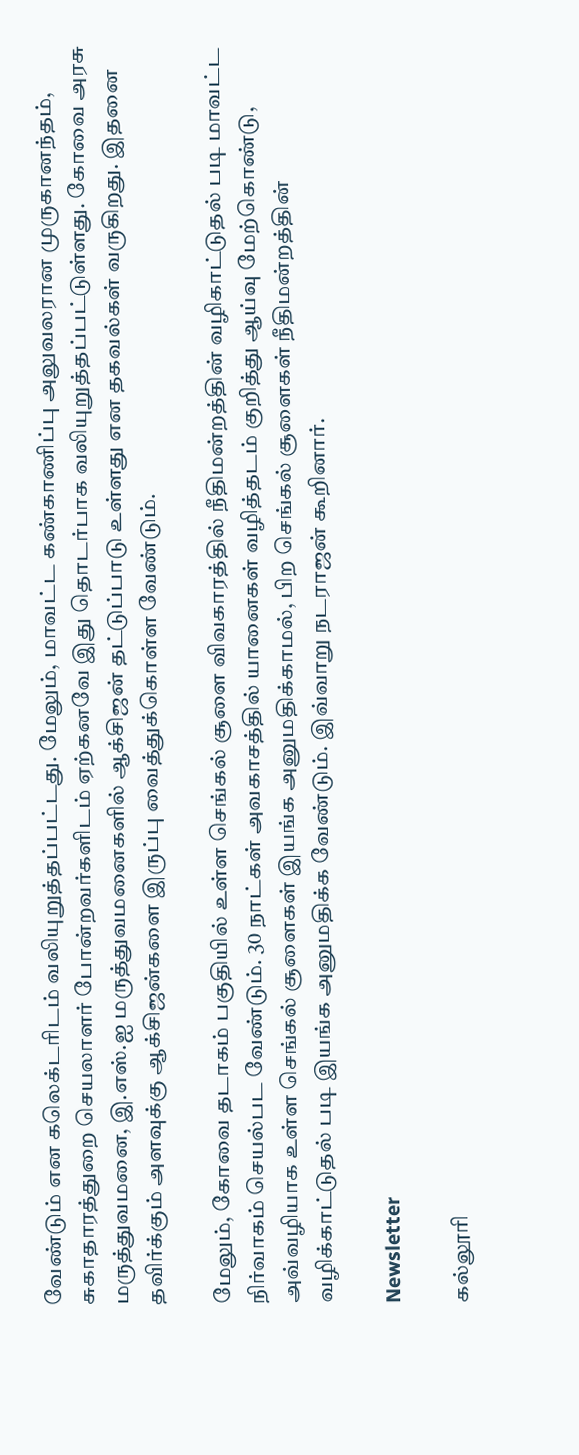வேண்டும் என கலெக்டரிடம் வலியுறுத்தப்பட்டது. மேலும், மாவட்ட கண்காணிப்பு அலுவலரான முருகானந்தம், சுகாதாரத்துறை செயலாளர் போன்றவர்களிடம் ஏற்கனவே இது தொடர்பாக வலியுறுத்தப்பட்டுள்ளது. கோவை அரசு மருத்துவமனை, இ.எஸ்.ஐ மருத்துவமனைகளில் ஆக்சிஜன் தட்டுப்பாடு உள்ளது என தகவல்கள் வருகிறது. இதனை தவிர்க்கும் அளவுக்கு ஆக்சிஜன்களை இருப்பு வைத்துக்கொள்ள வேண்டும்.

மேலும், கோவை தடாகம் பகுதியில் உள்ள செங்கல் சூளை விவகாரத்தில் நீதிமன்றத்தின் வழிகாட்டுதல் படி மாவட்ட நிர்வாகம் செயல்பட வேண்டும். 30 நாட்கள் அவகாசத்தில் யானைகள் வழித்தடம் குறித்து ஆய்வு மேற்கொண்டு, அவ்வழியாக உள்ள செங்கல் சூளைகள் இயங்க அனுமதிக்காமல், பிற செங்கல் சூளைகள் நீதிமன்றத்தின் வழிக்காட்டுதல் படி இயங்க அனுமதிக்க வேண்டும். இவ்வாறு நடராஜன் கூறினார்.

Newsletter

கல்லூரி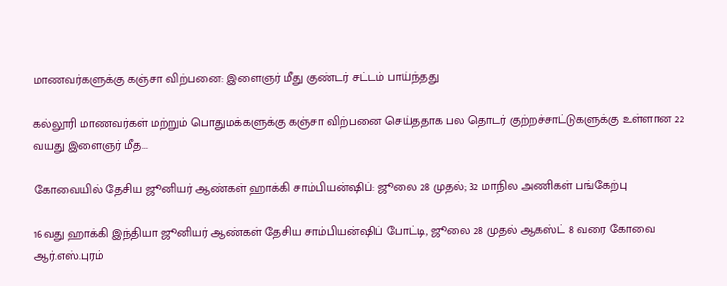மாணவர்களுக்கு கஞ்சா விற்பனை: இளைஞர் மீது குண்டர் சட்டம் பாய்ந்தது

கல்லூரி மாணவர்கள் மற்றும் பொதுமக்களுக்கு கஞ்சா விற்பனை செய்ததாக பல தொடர் குற்றச்சாட்டுகளுக்கு உள்ளான 22 வயது இளைஞர் மீத...

கோவையில் தேசிய ஜூனியர் ஆண்கள் ஹாக்கி சாம்பியன்ஷிப்: ஜூலை 28 முதல்; 32 மாநில அணிகள் பங்கேற்பு

16வது ஹாக்கி இந்தியா ஜூனியர் ஆண்கள் தேசிய சாம்பியன்ஷிப் போட்டி, ஜூலை 28 முதல் ஆகஸ்ட் 8 வரை கோவை ஆர்.எஸ்.புரம்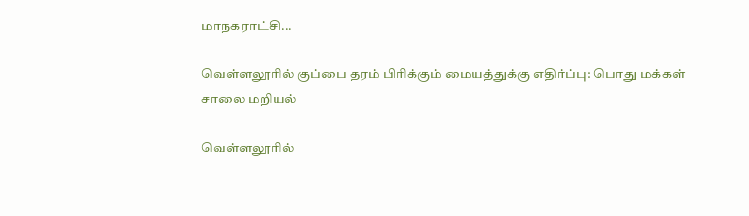மாநகராட்சி...

வெள்ளலூரில் குப்பை தரம் பிரிக்கும் மையத்துக்கு எதிர்ப்பு: பொது மக்கள் சாலை மறியல்

வெள்ளலூரில்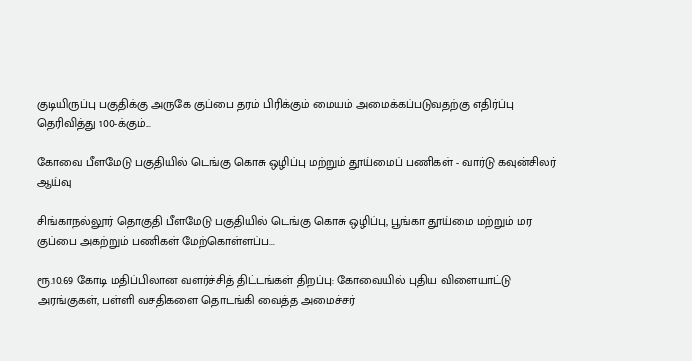குடியிருப்பு பகுதிக்கு அருகே குப்பை தரம் பிரிக்கும் மையம் அமைக்கப்படுவதற்கு எதிர்ப்பு தெரிவித்து 100-க்கும்...

கோவை பீளமேடு பகுதியில் டெங்கு கொசு ஒழிப்பு மற்றும் தூய்மைப் பணிகள் - வார்டு கவுன்சிலர் ஆய்வு

சிங்காநல்லூர் தொகுதி பீளமேடு பகுதியில் டெங்கு கொசு ஒழிப்பு, பூங்கா தூய்மை மற்றும் மர குப்பை அகற்றும் பணிகள் மேற்கொள்ளப்ப...

ரூ.10.69 கோடி மதிப்பிலான வளர்ச்சித் திட்டங்கள் திறப்பு: கோவையில் புதிய விளையாட்டு அரங்குகள், பள்ளி வசதிகளை தொடங்கி வைத்த அமைச்சர்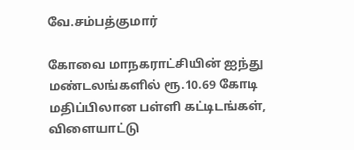வே.சம்பத்குமார்

கோவை மாநகராட்சியின் ஐந்து மண்டலங்களில் ரூ.10.69 கோடி மதிப்பிலான பள்ளி கட்டிடங்கள், விளையாட்டு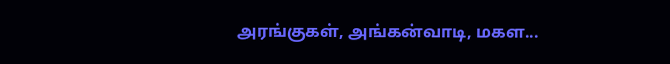அரங்குகள், அங்கன்வாடி, மகள...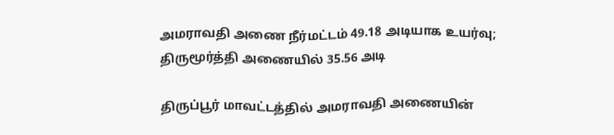அமராவதி அணை நீர்மட்டம் 49.18 அடியாக உயர்வு; திருமூர்த்தி அணையில் 35.56 அடி

திருப்பூர் மாவட்டத்தில் அமராவதி அணையின்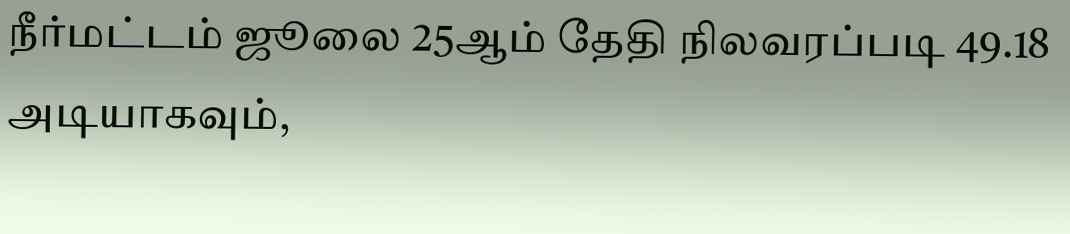நீர்மட்டம் ஜூலை 25ஆம் தேதி நிலவரப்படி 49.18 அடியாகவும்,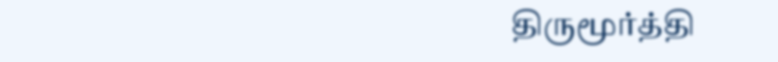திருமூர்த்தி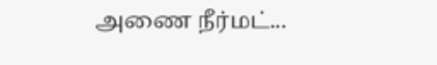அணை நீர்மட்...